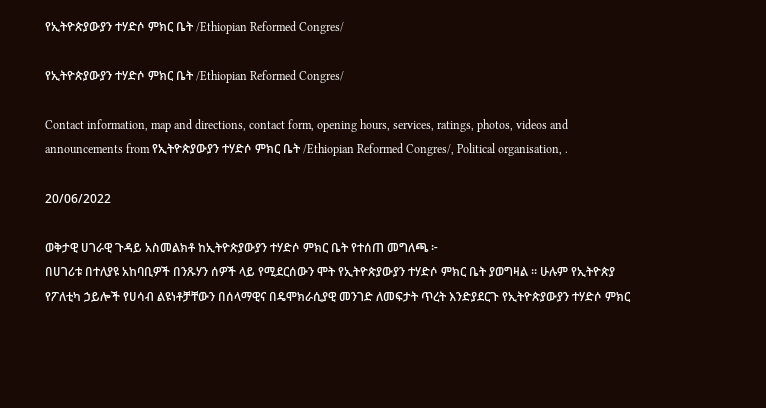የኢትዮጵያውያን ተሃድሶ ምክር ቤት /Ethiopian Reformed Congres/

የኢትዮጵያውያን ተሃድሶ ምክር ቤት /Ethiopian Reformed Congres/

Contact information, map and directions, contact form, opening hours, services, ratings, photos, videos and announcements from የኢትዮጵያውያን ተሃድሶ ምክር ቤት /Ethiopian Reformed Congres/, Political organisation, .

20/06/2022

ወቅታዊ ሀገራዊ ጉዳይ አስመልክቶ ከኢትዮጵያውያን ተሃድሶ ምክር ቤት የተሰጠ መግለጫ ፦
በሀገሪቱ በተለያዩ አከባቢዎች በንጹሃን ሰዎች ላይ የሚደርሰውን ሞት የኢትዮጵያውያን ተሃድሶ ምክር ቤት ያወግዛል ። ሁሉም የኢትዮጵያ የፖለቲካ ኃይሎች የሀሳብ ልዩነቶቻቸውን በሰላማዊና በዴሞክራሲያዊ መንገድ ለመፍታት ጥረት እንድያደርጉ የኢትዮጵያውያን ተሃድሶ ምክር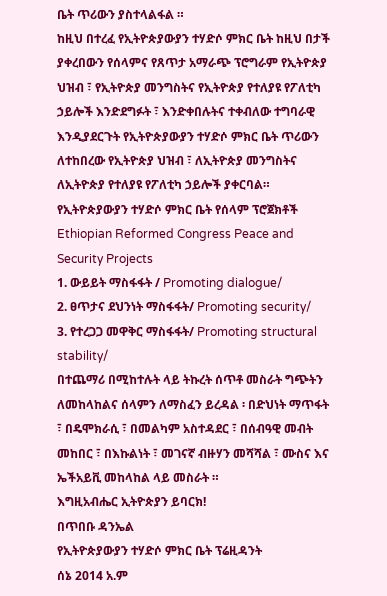ቤት ጥሪውን ያስተላልፋል ።
ከዚህ በተረፈ የኢትዮጵያውያን ተሃድሶ ምክር ቤት ከዚህ በታች ያቀረበውን የሰላምና የጸጥታ አማራጭ ፕሮግራም የኢትዮጵያ ህዝብ ፣ የኢትዮጵያ መንግስትና የኢትዮጵያ የተለያዩ የፖለቲካ ኃይሎች እንድደግፉት ፣ እንድቀበሉትና ተቀብለው ተግባራዊ እንዲያደርጉት የኢትዮጵያውያን ተሃድሶ ምክር ቤት ጥሪውን ለተከበረው የኢትዮጵያ ህዝብ ፣ ለኢትዮጵያ መንግስትና ለኢትዮጵያ የተለያዩ የፖለቲካ ኃይሎች ያቀርባል።
የኢትዮጵያውያን ተሃድሶ ምክር ቤት የሰላም ፕሮጀክቶች
Ethiopian Reformed Congress Peace and Security Projects
1. ውይይት ማስፋፋት / Promoting dialogue/
2. ፀጥታና ደህንነት ማስፋፋት/ Promoting security/
3. የተረጋጋ መዋቅር ማስፋፋት/ Promoting structural stability/
በተጨማሪ በሚከተሉት ላይ ትኩረት ሰጥቶ መስራት ግጭትን ለመከላከልና ሰላምን ለማስፈን ይረዳል ፡ በድህነት ማጥፋት ፣ በዴሞክራሲ ፣ በመልካም አስተዳደር ፣ በሰብዓዊ መብት መከበር ፣ በእኩልነት ፣ መገናኛ ብዙሃን መሻሻል ፣ ሙስና እና ኤችአይቪ መከላከል ላይ መስራት ።
እግዚአብሔር ኢትዮጵያን ይባርክ!
በጥበቡ ዳንኤል
የኢትዮጵያውያን ተሃድሶ ምክር ቤት ፕሬዚዳንት
ሰኔ 2014 አ.ም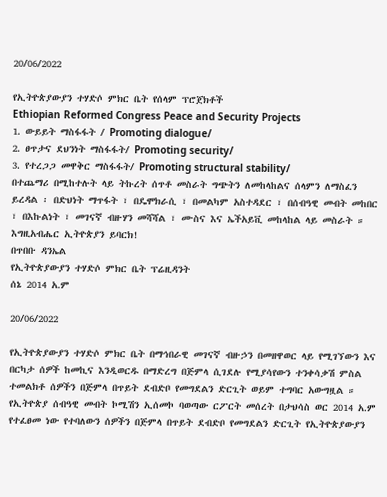20/06/2022

የኢትዮጵያውያን ተሃድሶ ምክር ቤት የሰላም ፕሮጀክቶች
Ethiopian Reformed Congress Peace and Security Projects
1. ውይይት ማስፋፋት / Promoting dialogue/
2. ፀጥታና ደህንነት ማስፋፋት/ Promoting security/
3. የተረጋጋ መዋቅር ማስፋፋት/ Promoting structural stability/
በተጨማሪ በሚከተሉት ላይ ትኩረት ሰጥቶ መስራት ግጭትን ለመከላከልና ሰላምን ለማስፈን ይረዳል ፡ በድህነት ማጥፋት ፣ በዴሞክራሲ ፣ በመልካም አስተዳደር ፣ በሰብዓዊ መብት መከበር ፣ በእኩልነት ፣ መገናኛ ብዙሃን መሻሻል ፣ ሙስና እና ኤችአይቪ መከላከል ላይ መስራት ።
እግዚአብሔር ኢትዮጵያን ይባርክ!
በጥበቡ ዳንኤል
የኢትዮጵያውያን ተሃድሶ ምክር ቤት ፕሬዚዳንት
ሰኔ 2014 አ.ም

20/06/2022

የኢትዮጵያውያን ተሃድሶ ምክር ቤት በማኅበራዊ መገናኛ ብዙኃን በመዘዋወር ላይ የሚገኘውን እና በርካታ ሰዎች ከመኪና እንዲወርዱ በማድረግ በጅምላ ሲገደሉ የሚያሳየውን ተንቀሳቃሽ ምስል ተመልክቶ ሰዎችን በጅምላ በጥይት ደብድቦ የመግደልን ድርጊት ወይም ተግባር አውግዟል ።
የኢትዮጵያ ሰብዓዊ መብት ኮሚሽን ኢሰመኮ ባወጣው ርፖርት መሰረት በታህሳስ ወር 2014 አ.ም የተፈፀመ ነው የተባለውን ሰዎችን በጅምላ በጥይት ደብድቦ የመግደልን ድርጊት የኢትዮጵያውያን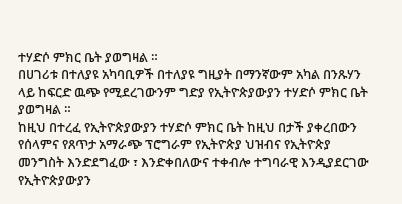ተሃድሶ ምክር ቤት ያወግዛል ።
በሀገሪቱ በተለያዩ አካባቢዎች በተለያዩ ግዚያት በማንኛውም አካል በንጹሃን ላይ ከፍርድ ዉጭ የሚደረገውንም ግድያ የኢትዮጵያውያን ተሃድሶ ምክር ቤት ያወግዛል ።
ከዚህ በተረፈ የኢትዮጵያውያን ተሃድሶ ምክር ቤት ከዚህ በታች ያቀረበውን የሰላምና የጸጥታ አማራጭ ፕሮግራም የኢትዮጵያ ህዝብና የኢትዮጵያ መንግስት እንድደግፈው ፣ እንድቀበለውና ተቀብሎ ተግባራዊ እንዲያደርገው የኢትዮጵያውያን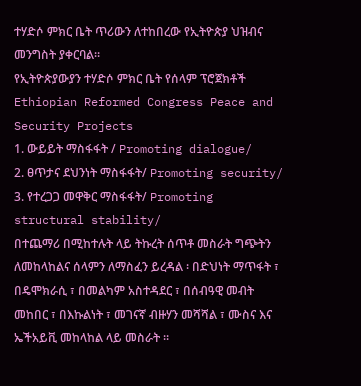ተሃድሶ ምክር ቤት ጥሪውን ለተከበረው የኢትዮጵያ ህዝብና መንግስት ያቀርባል።
የኢትዮጵያውያን ተሃድሶ ምክር ቤት የሰላም ፕሮጀክቶች
Ethiopian Reformed Congress Peace and Security Projects
1. ውይይት ማስፋፋት / Promoting dialogue/
2. ፀጥታና ደህንነት ማስፋፋት/ Promoting security/
3. የተረጋጋ መዋቅር ማስፋፋት/ Promoting structural stability/
በተጨማሪ በሚከተሉት ላይ ትኩረት ሰጥቶ መስራት ግጭትን ለመከላከልና ሰላምን ለማስፈን ይረዳል ፡ በድህነት ማጥፋት ፣ በዴሞክራሲ ፣ በመልካም አስተዳደር ፣ በሰብዓዊ መብት መከበር ፣ በእኩልነት ፣ መገናኛ ብዙሃን መሻሻል ፣ ሙስና እና ኤችአይቪ መከላከል ላይ መስራት ።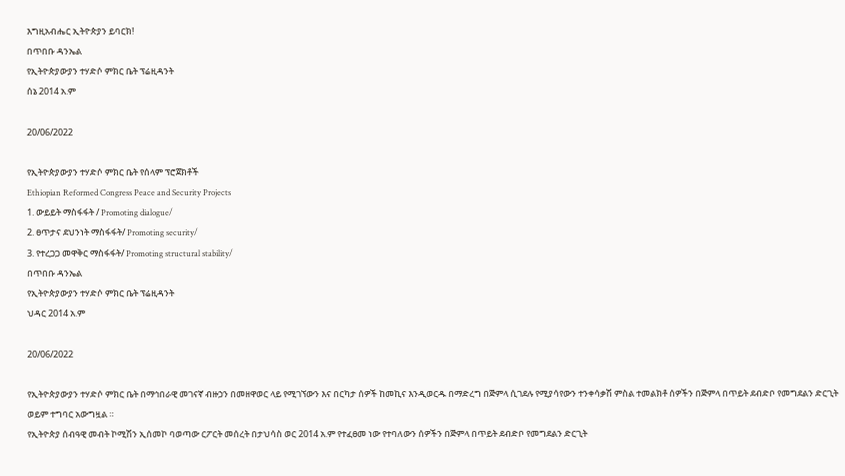እግዚአብሔር ኢትዮጵያን ይባርክ!
በጥበቡ ዳንኤል
የኢትዮጵያውያን ተሃድሶ ምክር ቤት ፕሬዚዳንት
ሰኔ 2014 አ.ም

20/06/2022

የኢትዮጵያውያን ተሃድሶ ምክር ቤት የሰላም ፕሮጀክቶች
Ethiopian Reformed Congress Peace and Security Projects
1. ውይይት ማስፋፋት / Promoting dialogue/
2. ፀጥታና ደህንነት ማስፋፋት/ Promoting security/
3. የተረጋጋ መዋቅር ማስፋፋት/ Promoting structural stability/
በጥበቡ ዳንኤል
የኢትዮጵያውያን ተሃድሶ ምክር ቤት ፕሬዚዳንት
ህዳር 2014 አ.ም

20/06/2022

የኢትዮጵያውያን ተሃድሶ ምክር ቤት በማኅበራዊ መገናኛ ብዙኃን በመዘዋወር ላይ የሚገኘውን እና በርካታ ሰዎች ከመኪና እንዲወርዱ በማድረግ በጅምላ ሲገደሉ የሚያሳየውን ተንቀሳቃሽ ምስል ተመልክቶ ሰዎችን በጅምላ በጥይት ደብድቦ የመግደልን ድርጊት ወይም ተግባር አውግዟል ።
የኢትዮጵያ ሰብዓዊ መብት ኮሚሽን ኢሰመኮ ባወጣው ርፖርት መሰረት በታህሳስ ወር 2014 አ.ም የተፈፀመ ነው የተባለውን ሰዎችን በጅምላ በጥይት ደብድቦ የመግደልን ድርጊት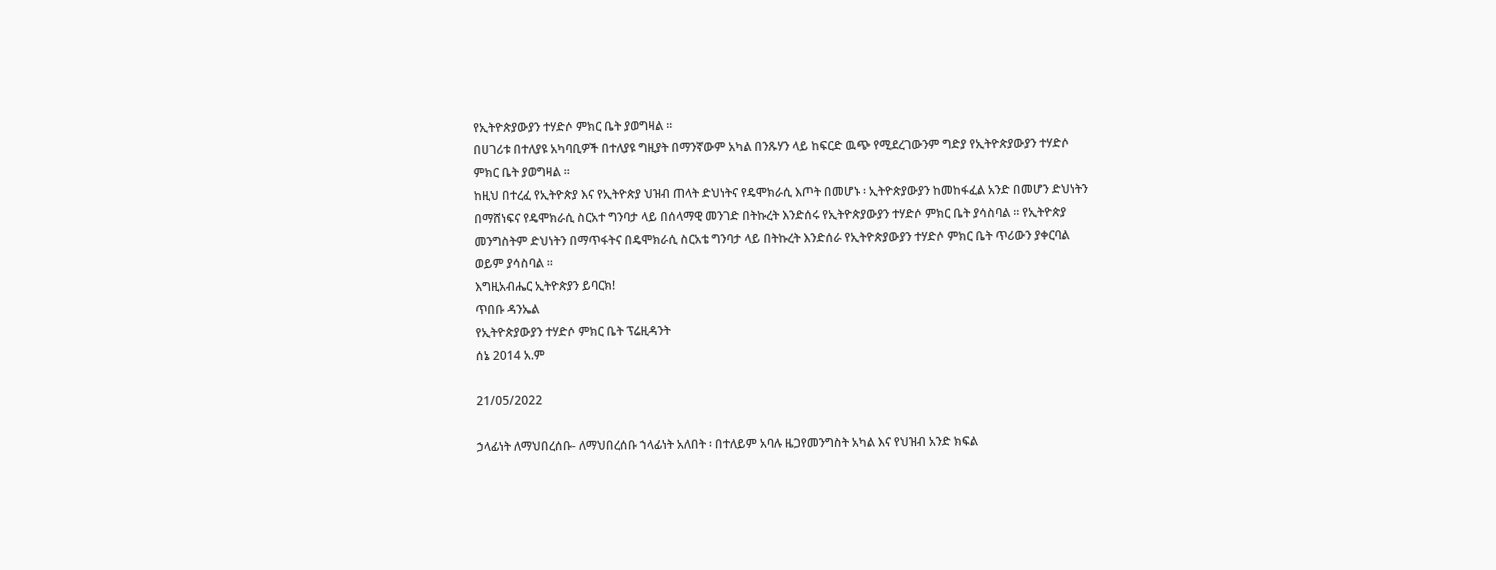የኢትዮጵያውያን ተሃድሶ ምክር ቤት ያወግዛል ።
በሀገሪቱ በተለያዩ አካባቢዎች በተለያዩ ግዚያት በማንኛውም አካል በንጹሃን ላይ ከፍርድ ዉጭ የሚደረገውንም ግድያ የኢትዮጵያውያን ተሃድሶ ምክር ቤት ያወግዛል ።
ከዚህ በተረፈ የኢትዮጵያ እና የኢትዮጵያ ህዝብ ጠላት ድህነትና የዴሞክራሲ እጦት በመሆኑ ፡ ኢትዮጵያውያን ከመከፋፈል አንድ በመሆን ድህነትን በማሸነፍና የዴሞክራሲ ስርአተ ግንባታ ላይ በሰላማዊ መንገድ በትኩረት እንድሰሩ የኢትዮጵያውያን ተሃድሶ ምክር ቤት ያሳስባል ። የኢትዮጵያ መንግስትም ድህነትን በማጥፋትና በዴሞክራሲ ስርአቴ ግንባታ ላይ በትኩረት እንድሰራ የኢትዮጵያውያን ተሃድሶ ምክር ቤት ጥሪውን ያቀርባል ወይም ያሳስባል ።
እግዚአብሔር ኢትዮጵያን ይባርክ!
ጥበቡ ዳንኤል
የኢትዮጵያውያን ተሃድሶ ምክር ቤት ፕሬዚዳንት
ሰኔ 2014 አ.ም

21/05/2022

ኃላፊነት ለማህበረሰቡ- ለማህበረሰቡ ኀላፊነት አለበት ፡ በተለይም አባሉ ዜጋየመንግስት አካል እና የህዝብ አንድ ክፍል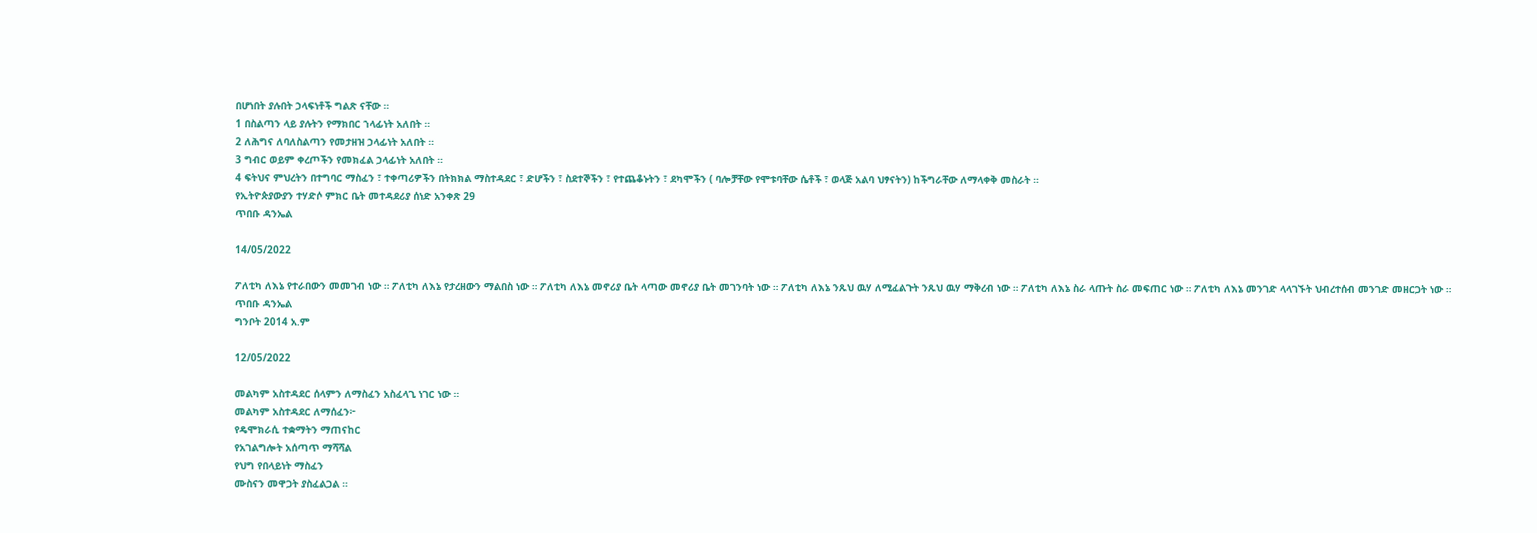በሆነበት ያሉበት ኃላፍነቶች ግልጽ ናቸው ።
1 በስልጣን ላይ ያሉትን የማክበር ኀላፊነት አለበት ።
2 ለሕግና ለባለስልጣን የመታዘዝ ኃላፊነት አለበት ።
3 ግብር ወይም ቀረጦችን የመክፈል ኃላፊነት አለበት ።
4 ፍትህና ምህረትን በተግባር ማስፈን ፣ ተቀጣሪዎችን በትክክል ማስተዳደር ፣ ድሆችን ፣ ስደተኞችን ፣ የተጨቆኑትን ፣ ደካሞችን ( ባሎቻቸው የሞቱባቸው ሴቶች ፣ ወላጅ አልባ ህፃናትን) ከችግራቸው ለማላቀቅ መስራት ።
የኢትዮጵያውያን ተሃድሶ ምክር ቤት መተዳደሪያ ሰነድ አንቀጽ 29
ጥበቡ ዳንኤል

14/05/2022

ፖለቲካ ለእኔ የተራበውን መመገብ ነው ። ፖለቲካ ለእኔ የታረዘውን ማልበስ ነው ። ፖለቲካ ለእኔ መኖሪያ ቤት ላጣው መኖሪያ ቤት መገንባት ነው ። ፖለቲካ ለእኔ ንጹህ ዉሃ ለሚፈልጉት ንጹህ ዉሃ ማቅረብ ነው ። ፖለቲካ ለእኔ ስራ ላጡት ስራ መፍጠር ነው ። ፖለቲካ ለእኔ መንገድ ላላገኙት ህብረተሰብ መንገድ መዘርጋት ነው ።
ጥበቡ ዳንኤል
ግንቦት 2014 አ.ም

12/05/2022

መልካም አስተዳደር ሰላምን ለማስፈን አስፈላጊ ነገር ነው ።
መልካም አስተዳደር ለማሰፈን፦
የዴሞክራሲ ተቋማትን ማጠናከር
የአገልግሎት አሰጣጥ ማሻሻል
የህግ የበላይነት ማስፈን
ሙስናን መዋጋት ያስፈልጋል ።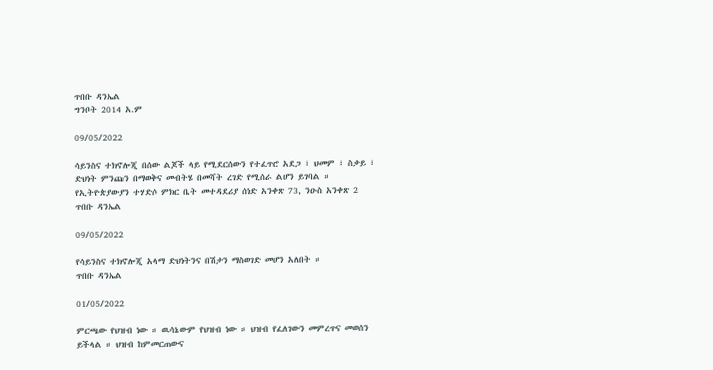ጥበቡ ዳንኤል
ግንቦት 2014 አ.ም

09/05/2022

ሳይንስና ተክኖሎጂ በሰው ልጆች ላይ የሚደርሰውን የተፈጥሮ አደጋ ፣ ህመም ፣ ስቃይ ፣ ድህነት ምንጩን በማወቅና መብትሄ በመሻት ረገድ የሚሰራ ልሆን ይገባል ።
የኢትዮጵያውያን ተሃድሶ ምክር ቤት መተዳደሪያ ሰነድ አንቀጽ 73, ንዑስ አንቀጽ 2
ጥበቡ ዳንኤል

09/05/2022

የሳይንስና ተክኖሎጂ አላማ ድህነትንና በሽታን ማስወገድ መሆን አለበት ።
ጥበቡ ዳንኤል

01/05/2022

ምርጫው የህዝብ ነው ። ዉሳኔውም የህዝብ ነው ። ህዝብ የፈለገውን መምረጥና መወሰን ይችላል ። ህዝብ ከምመርጠውና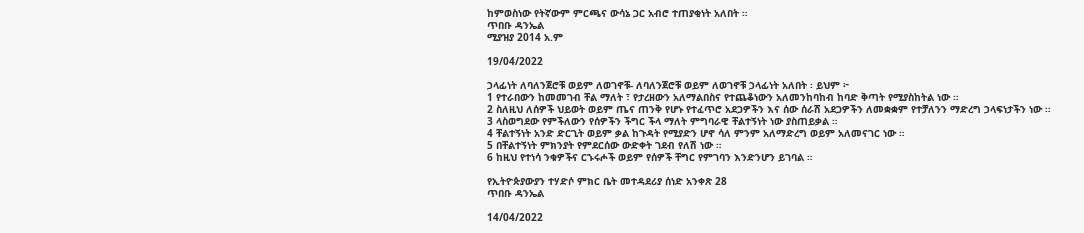ከምወስነው የትኛውም ምርጫና ውሳኔ ጋር አብሮ ተጠያቂነት አለበት ።
ጥበቡ ዳንኤል
ሚያዝያ 2014 አ.ም

19/04/2022

ኃላፊነት ለባለንጀሮቹ ወይም ለወገኖቹ- ለባለንጀሮቹ ወይም ለወገኖቹ ኃላፊነት አለበት ፡ ይህም ፦
1 የተራበውን ከመመገብ ቸል ማለት ፣ የታረዘውን አለማልበስና የተጨቆነውን አለመንከባከብ ከባድ ቅጣት የሚያስከትል ነው ።
2 ስለዚህ ለሰዎች ህይወት ወይም ጤና ጠንቅ የሆኑ የተፈጥሮ አደጋዎችን እና ሰው ሰራሽ አደጋዎችን ለመቋቋም የተቻለንን ማድረግ ኃላፍነታችን ነው ።
3 ላስወግደው የምችለውን የሰዎችን ችግር ችላ ማለት ምግባራዊ ቸልተኝነት ነው ያስጠይቃል ።
4 ቸልተኝነት አንድ ድርጊት ወይም ቃል ከጉዳት የሚያድን ሆኖ ሳለ ምንም አለማድረግ ወይም አለመናገር ነው ።
5 በቸልተኝነት ምክንያት የምደርሰው ውድቀት ገደብ የለሽ ነው ።
6 ከዚህ የተነሳ ንቁዎችና ርኁሩሖች ወይም የሰዎች ቸግር የምገባን እንድንሆን ይገባል ።

የኢትዮጵያውያን ተሃድሶ ምክር ቤት መተዳደሪያ ሰነድ አንቀጽ 28
ጥበቡ ዳንኤል

14/04/2022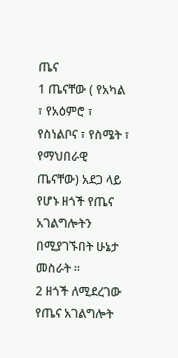ጤና
1 ጤናቸው ( የአካል ፣ የአዕምሮ ፣ የስነልቦና ፣ የስሜት ፣ የማህበራዊ ጤናቸው) አደጋ ላይ የሆኑ ዘጎች የጤና አገልግሎትን በሚያገኙበት ሁኔታ መስራት ።
2 ዘጎች ለሚደረገው የጤና አገልግሎት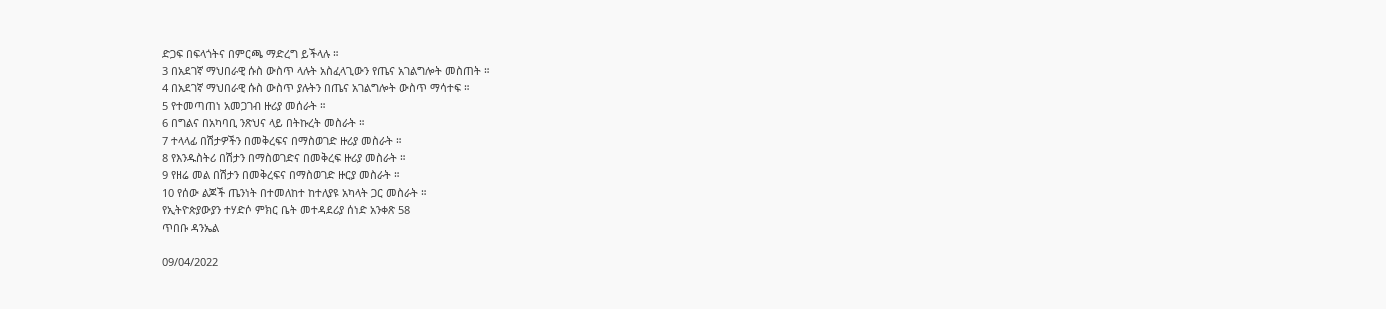ድጋፍ በፍላጎትና በምርጫ ማድረግ ይችላሉ ።
3 በአደገኛ ማህበራዊ ሱስ ውስጥ ላሉት አስፈላጊውን የጤና አገልግሎት መስጠት ።
4 በአደገኛ ማህበራዊ ሱስ ውስጥ ያሉትን በጤና አገልግሎት ውስጥ ማሳተፍ ።
5 የተመጣጠነ አመጋገብ ዙሪያ መሰራት ።
6 በግልና በአካባቢ ንጽህና ላይ በትኩረት መስራት ።
7 ተላላፊ በሽታዎችን በመቅረፍና በማስወገድ ዙሪያ መስራት ።
8 የእንዱስትሪ በሽታን በማስወገድና በመቅረፍ ዙሪያ መስራት ።
9 የዘሬ መል በሽታን በመቅረፍና በማስወገድ ዙርያ መስራት ።
10 የሰው ልጆች ጤንነት በተመለከተ ከተለያዩ አካላት ጋር መስራት ።
የኢትዮጵያውያን ተሃድሶ ምክር ቤት መተዳደሪያ ሰነድ አንቀጽ 58
ጥበቡ ዳንኤል

09/04/2022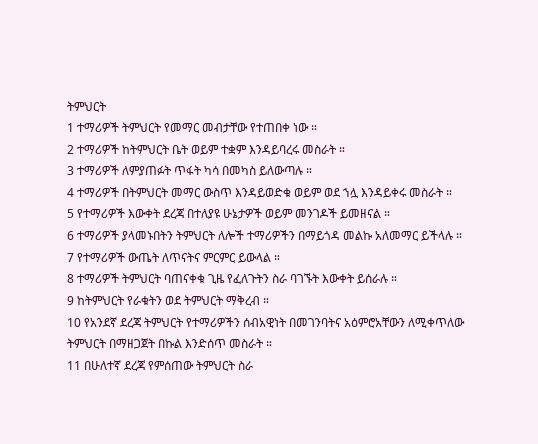ትምህርት
1 ተማሪዎች ትምህርት የመማር መብታቸው የተጠበቀ ነው ።
2 ተማሪዎች ከትምህርት ቤት ወይም ተቋም እንዳይባረሩ መስራት ።
3 ተማሪዎች ለምያጠፉት ጥፋት ካሳ በመካስ ይለውጣሉ ።
4 ተማሪዎች በትምህርት መማር ውስጥ እንዳይወድቁ ወይም ወደ ኀሏ እንዳይቀሩ መስራት ።
5 የተማሪዎች እውቀት ደረጃ በተለያዩ ሁኔታዎች ወይም መንገዶች ይመዘናል ።
6 ተማሪዎች ያላመኑበትን ትምህርት ለሎች ተማሪዎችን በማይጎዳ መልኩ አለመማር ይችላሉ ።
7 የተማሪዎች ውጤት ለጥናትና ምርምር ይውላል ።
8 ተማሪዎች ትምህርት ባጠናቀቁ ጊዜ የፈለጉትን ስራ ባገኙት እውቀት ይሰራሉ ።
9 ከትምህርት የራቁትን ወደ ትምህርት ማቅረብ ።
10 የአንደኛ ደረጃ ትምህርት የተማሪዎችን ሰብአዊነት በመገንባትና አዕምሮአቸውን ለሚቀጥለው ትምህርት በማዘጋጀት በኩል እንድሰጥ መስራት ።
11 በሁለተኛ ደረጃ የምሰጠው ትምህርት ስራ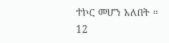ተኮር መሆን አለበት ።
12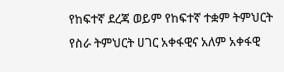የከፍተኛ ደረጃ ወይም የከፍተኛ ተቋም ትምህርት የስራ ትምህርት ሀገር አቀፋዊና አለም አቀፋዊ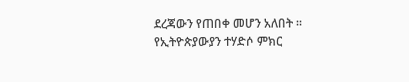ደረጃውን የጠበቀ መሆን አለበት ።
የኢትዮጵያውያን ተሃድሶ ምክር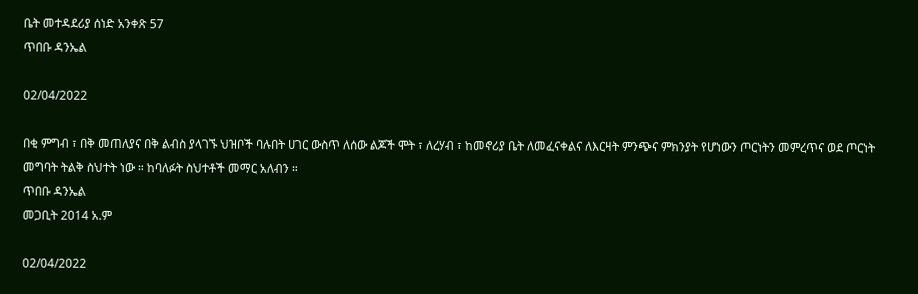ቤት መተዳደሪያ ሰነድ አንቀጽ 57
ጥበቡ ዳንኤል

02/04/2022

በቂ ምግብ ፣ በቅ መጠለያና በቅ ልብስ ያላገኙ ህዝቦች ባሉበት ሀገር ውስጥ ለሰው ልጆች ሞት ፣ ለረሃብ ፣ ከመኖሪያ ቤት ለመፈናቀልና ለእርዛት ምንጭና ምክንያት የሆነውን ጦርነትን መምረጥና ወደ ጦርነት መግባት ትልቅ ስህተት ነው ። ከባለፉት ስህተቶች መማር አለብን ።
ጥበቡ ዳንኤል
መጋቢት 2014 አ.ም

02/04/2022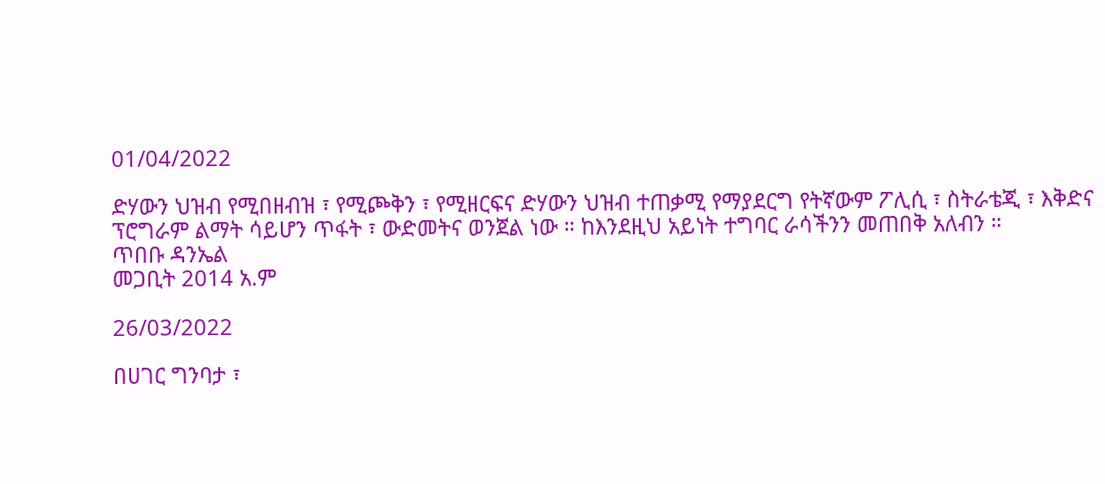01/04/2022

ድሃውን ህዝብ የሚበዘብዝ ፣ የሚጮቅን ፣ የሚዘርፍና ድሃውን ህዝብ ተጠቃሚ የማያደርግ የትኛውም ፖሊሲ ፣ ስትራቴጂ ፣ እቅድና ፕሮግራም ልማት ሳይሆን ጥፋት ፣ ውድመትና ወንጀል ነው ። ከእንደዚህ አይነት ተግባር ራሳችንን መጠበቅ አለብን ።
ጥበቡ ዳንኤል
መጋቢት 2014 አ.ም

26/03/2022

በሀገር ግንባታ ፣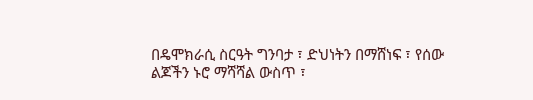በዴሞክራሲ ስርዓት ግንባታ ፣ ድህነትን በማሸነፍ ፣ የሰው ልጆችን ኑሮ ማሻሻል ውስጥ ፣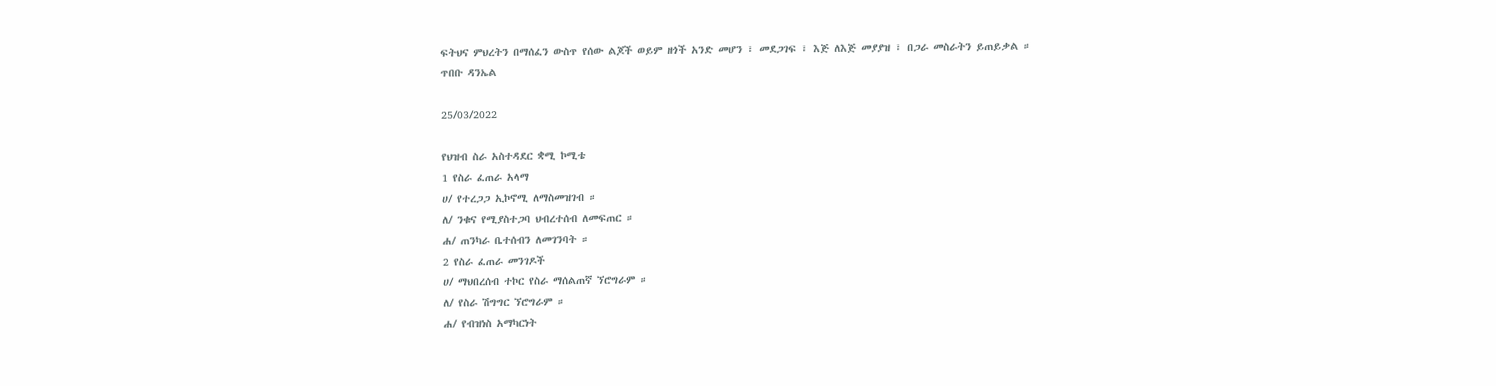ፍትህና ምህረትን በማሰፈን ውስጥ የሰው ልጆች ወይም ዘጎች አንድ መሆን ፣ መደጋገፍ ፣ እጅ ለእጅ መያያዝ ፣ በጋራ መስራትን ይጠይቃል ።
ጥበቡ ዳንኤል

25/03/2022

የህዝብ ስራ አስተዳደር ቋሚ ኮሚቴ
1 የስራ ፈጠራ አላማ
ሀ/ የተረጋጋ ኢኮኖሚ ለማስመዝገብ ።
ለ/ ንቁና የሚያስተጋባ ህብረተሰብ ለመፍጠር ።
ሐ/ ጠንካራ ቤተሰብን ለመገንባት ።
2 የስራ ፈጠራ መንገዶች
ሀ/ ማህበረሰብ ተኮር የስራ ማሰልጠኛ ኘሮግራም ።
ለ/ የስራ ሽግግር ኘሮግራም ።
ሐ/ የብዝነስ አማካርነት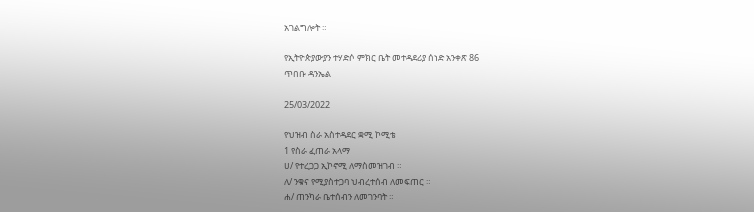አገልግሎት ።

የኢትዮጵያውያን ተሃድሶ ምክር ቤት መተዳደሪያ ሰነድ አንቀጽ 86
ጥበቡ ዳንኤል

25/03/2022

የህዝብ ስራ አስተዳደር ቋሚ ኮሚቴ
1 የስራ ፈጠራ አላማ
ሀ/ የተረጋጋ ኢኮኖሚ ለማስመዝገብ ።
ለ/ ንቁና የሚያስተጋባ ህብረተሰብ ለመፍጠር ።
ሐ/ ጠንካራ ቤተሰብን ለመገንባት ።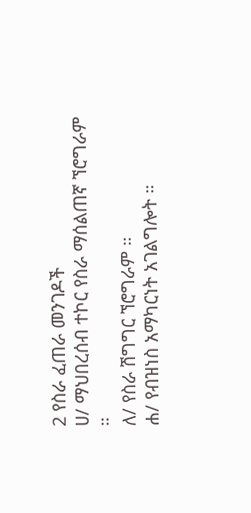2 የስራ ፈጠራ መንገዶች
ሀ/ ማህበረሰብ ተኮር የስራ ማሰልጠኛ ኘሮግራም ።
ለ/ የስራ ሽግግር ኘሮግራም ።
ሐ/ የብዝነስ አማካርነት አገልግሎት ።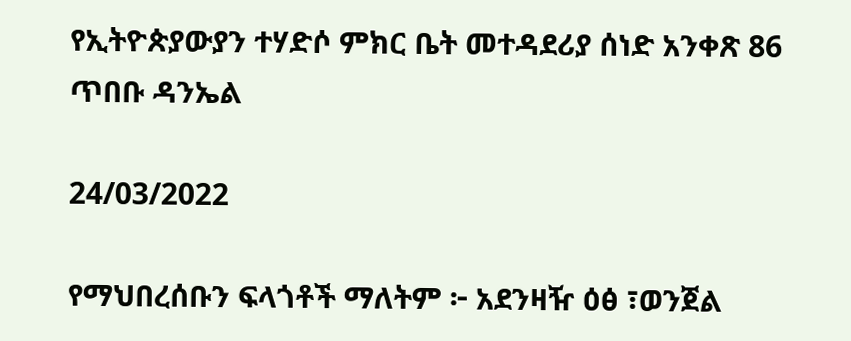የኢትዮጵያውያን ተሃድሶ ምክር ቤት መተዳደሪያ ሰነድ አንቀጽ 86
ጥበቡ ዳንኤል

24/03/2022

የማህበረሰቡን ፍላጎቶች ማለትም ፦ አደንዛዥ ዕፅ ፣ወንጀል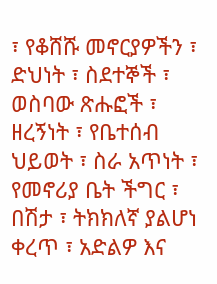፣ የቆሸሹ መኖርያዎችን ፣ ድህነት ፣ ስደተኞች ፣ ወስባው ጽሑፎች ፣ ዘረኝነት ፣ የቤተሰብ ህይወት ፣ ስራ አጥነት ፣ የመኖሪያ ቤት ችግር ፣ በሽታ ፣ ትክክለኛ ያልሆነ ቀረጥ ፣ አድልዎ እና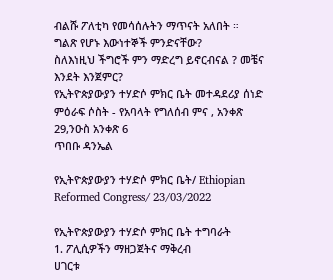ብልሹ ፖለቲካ የመሳሰሉትን ማጥናት አለበት ።
ግልጽ የሆኑ እውነተኞች ምንድናቸው?
ስለእነዚህ ችግሮች ምን ማድረግ ይኖርብናል ? መቼና እንደት እንጀምር?
የኢትዮጵያውያን ተሃድሶ ምክር ቤት መተዳደሪያ ሰነድ ምዕራፍ ሶስት - የአባላት የግለሰብ ምና , አንቀጽ 29,ንዑስ አንቀጽ 6
ጥበቡ ዳንኤል

የኢትዮጵያውያን ተሃድሶ ምክር ቤት/ Ethiopian Reformed Congress/ 23/03/2022

የኢትዮጵያውያን ተሃድሶ ምክር ቤት ተግባራት
1. ፖሊሲዎችን ማዘጋጀትና ማቅረብ
ሀገርቱ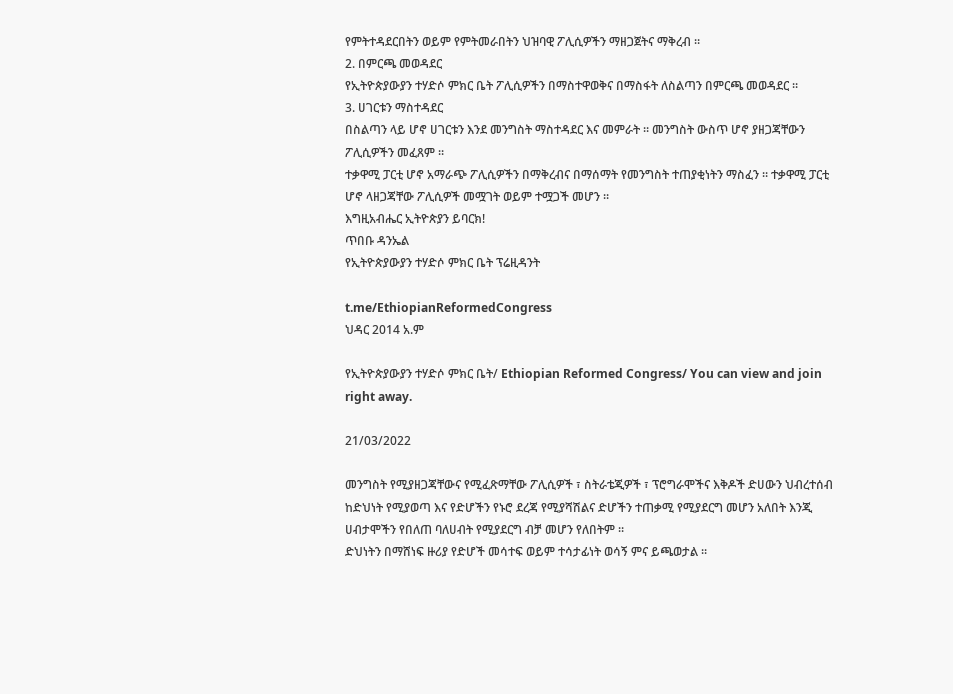የምትተዳደርበትን ወይም የምትመራበትን ህዝባዊ ፖሊሲዎችን ማዘጋጀትና ማቅረብ ።
2. በምርጫ መወዳደር
የኢትዮጵያውያን ተሃድሶ ምክር ቤት ፖሊሲዎችን በማስተዋወቅና በማስፋት ለስልጣን በምርጫ መወዳደር ።
3. ሀገርቱን ማስተዳደር
በስልጣን ላይ ሆኖ ሀገርቱን እንደ መንግስት ማስተዳደር እና መምራት ። መንግስት ውስጥ ሆኖ ያዘጋጃቸውን ፖሊሲዎችን መፈጸም ።
ተቃዋሚ ፓርቲ ሆኖ አማራጭ ፖሊሲዎችን በማቅረብና በማሰማት የመንግስት ተጠያቂነትን ማስፈን ። ተቃዋሚ ፓርቲ ሆኖ ላዘጋጃቸው ፖሊሲዎች መሟገት ወይም ተሟጋች መሆን ።
እግዚአብሔር ኢትዮጵያን ይባርክ!
ጥበቡ ዳንኤል
የኢትዮጵያውያን ተሃድሶ ምክር ቤት ፕሬዚዳንት

t.me/EthiopianReformedCongress
ህዳር 2014 አ.ም

የኢትዮጵያውያን ተሃድሶ ምክር ቤት/ Ethiopian Reformed Congress/ You can view and join right away.

21/03/2022

መንግስት የሚያዘጋጃቸውና የሚፈጽማቸው ፖሊሲዎች ፣ ስትራቴጂዎች ፣ ፕሮግራሞችና እቅዶች ድሀውን ህብረተሰብ ከድህነት የሚያወጣ እና የድሆችን የኑሮ ደረጃ የሚያሻሽልና ድሆችን ተጠቃሚ የሚያደርግ መሆን አለበት እንጂ ሀብታሞችን የበለጠ ባለሀብት የሚያደርግ ብቻ መሆን የለበትም ።
ድህነትን በማሸነፍ ዙሪያ የድሆች መሳተፍ ወይም ተሳታፊነት ወሳኝ ምና ይጫወታል ።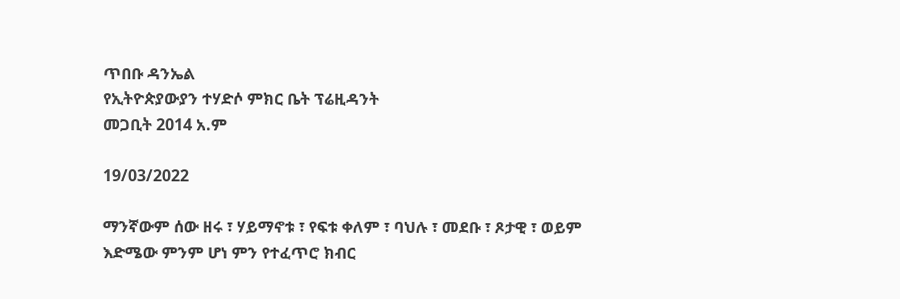ጥበቡ ዳንኤል
የኢትዮጵያውያን ተሃድሶ ምክር ቤት ፕሬዚዳንት
መጋቢት 2014 አ.ም

19/03/2022

ማንኛውም ሰው ዘሩ ፣ ሃይማኖቱ ፣ የፍቱ ቀለም ፣ ባህሉ ፣ መደቡ ፣ ጾታዊ ፣ ወይም እድሜው ምንም ሆነ ምን የተፈጥሮ ክብር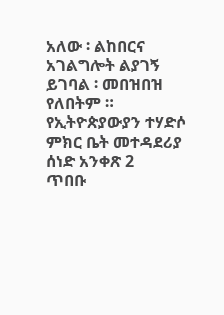አለው ፡ ልከበርና አገልግሎት ልያገኝ ይገባል ፡ መበዝበዝ የለበትም ።
የኢትዮጵያውያን ተሃድሶ ምክር ቤት መተዳደሪያ ሰነድ አንቀጽ 2
ጥበቡ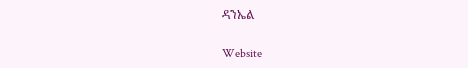ዳንኤል

Website